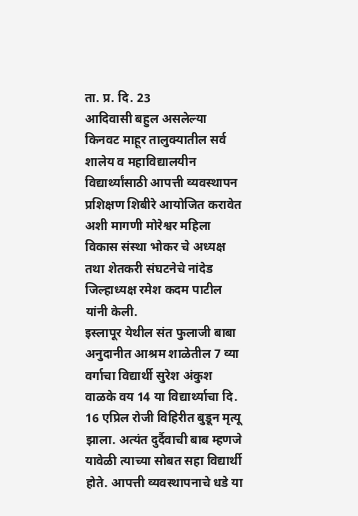ता. प्र. दि. 23
आदिवासी बहुल असलेल्या किनवट माहूर तालुक्यातील सर्व शालेय व महाविद्यालयीन विद्यार्थ्यांसाठी आपत्ती व्यवस्थापन प्रशिक्षण शिबीरे आयोजित करावेत अशी मागणी मोरेश्वर महिला विकास संस्था भोकर चे अध्यक्ष तथा शेतकरी संघटनेचे नांदेड जिल्हाध्यक्ष रमेश कदम पाटील यांनी केली.
इस्लापूर येथील संत फुलाजी बाबा अनुदानीत आश्रम शाळेतील 7 व्या वर्गाचा विद्यार्थी सुरेश अंकुश वाळके वय 14 या विद्यार्थ्याचा दि. 16 एप्रिल रोजी विहिरीत बुडून मृत्यू झाला. अत्यंत दुर्दैवाची बाब म्हणजे यावेळी त्याच्या सोबत सहा विद्यार्थी होते. आपत्ती व्यवस्थापनाचे धडे या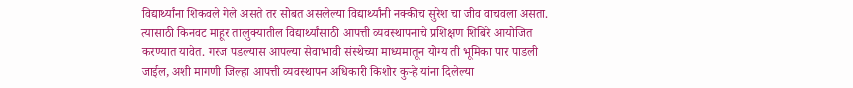विद्यार्थ्यांना शिकवले गेले असते तर सोबत असलेल्या विद्यार्थ्यांनी नक्कीच सुरेश चा जीव वाचवला असता. त्यासाठी किनवट माहूर तालुक्यातील विद्यार्थ्यांसाठी आपत्ती व्यवस्थापनाचे प्रशिक्षण शिबिरे आयोजित करण्यात यावेत. गरज पडल्यास आपल्या सेवाभावी संस्थेच्या माध्यमातून योग्य ती भूमिका पार पाडली जाईल, अशी मागणी जिल्हा आपत्ती व्यवस्थापन अधिकारी किशोर कुऱ्हे यांना दिलेल्या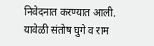निवेदनात करण्यात आली. यावेळी संतोष घुगे व राम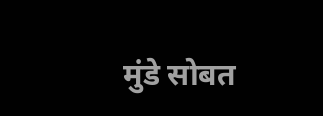मुंडे सोबत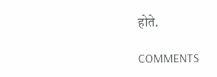होते.

COMMENTS